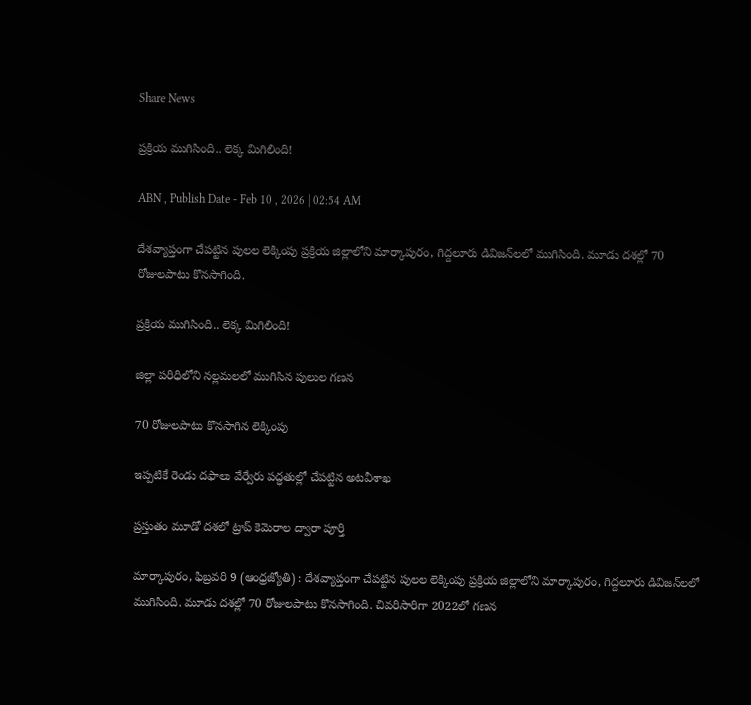Share News

ప్రక్రియ ముగిసింది.. లెక్క మిగిలింది!

ABN , Publish Date - Feb 10 , 2026 | 02:54 AM

దేశవ్యాప్తంగా చేపట్టిన పులల లెక్కింపు ప్రక్రియ జిల్లాలోని మార్కాపురం, గిద్దలూరు డివిజన్‌లలో ముగిసింది. మూడు దశల్లో 70 రోజులపాటు కొనసాగింది.

ప్రక్రియ ముగిసింది.. లెక్క మిగిలింది!

జిల్లా పరిధిలోని నల్లమలలో ముగిసిన పులుల గణన

70 రోజులపాటు కొనసాగిన లెక్కింపు

ఇప్పటికే రెండు దఫాలు వేర్వేరు పద్ధతుల్లో చేపట్టిన అటవీశాఖ

ప్రస్తుతం మూడో దశలో ట్రాప్‌ కెమెరాల ద్వారా పూర్తి

మార్కాపురం, ఫిబ్రవరి 9 (ఆంధ్రజ్యోతి) : దేశవ్యాప్తంగా చేపట్టిన పులల లెక్కింపు ప్రక్రియ జిల్లాలోని మార్కాపురం, గిద్దలూరు డివిజన్‌లలో ముగిసింది. మూడు దశల్లో 70 రోజులపాటు కొనసాగింది. చివరిసారిగా 2022లో గణన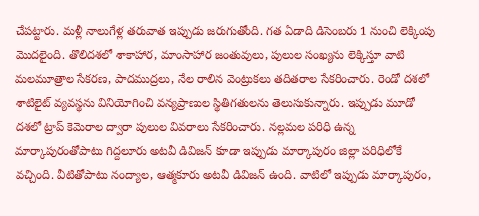చేపట్టారు. మళ్లీ నాలుగేళ్ల తరువాత ఇప్పుడు జరుగుతోంది. గత ఏడాది డిసెంబరు 1 నుంచి లెక్కింపు మొదలైంది. తొలిదశలో శాకాహార, మాంసాహార జంతువులు, పులుల సంఖ్యను లెక్కిస్తూ వాటి మలమూత్రాల సేకరణ, పాదముద్రలు, నేల రాలిన వెంట్రుకలు తదితరాల సేకరించారు. రెండో దశలో శాటిలైట్‌ వ్యవస్థను వినియోగించి వన్యప్రాణుల స్థితిగతులను తెలుసుకున్నారు. ఇప్పుడు మూడో దశలో ట్రాప్‌ కెమెరాల ద్వారా పులుల వివరాలు సేకరించారు. నల్లమల పరిధి ఉన్న మార్కాపురంతోపాటు గిద్దలూరు అటవీ డివిజన్‌ కూడా ఇప్పుడు మార్కాపురం జిల్లా పరిధిలోకే వచ్చింది. వీటితోపాటు నంద్యాల, ఆత్మకూరు అటవీ డివిజన్‌ ఉంది. వాటిలో ఇప్పుడు మార్కాపురం,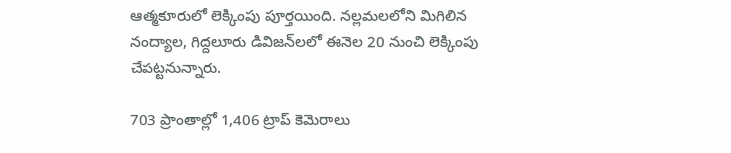ఆత్మకూరులో లెక్కింపు పూర్తయింది. నల్లమలలోని మిగిలిన నంద్యాల, గిద్దలూరు డివిజన్‌లలో ఈనెల 20 నుంచి లెక్కింపు చేపట్టనున్నారు.

703 ప్రాంతాల్లో 1,406 ట్రాప్‌ కెమెరాలు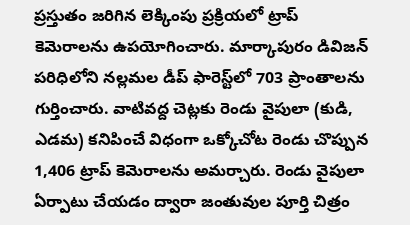ప్రస్తుతం జరిగిన లెక్కింపు ప్రక్రియలో ట్రాప్‌ కెమెరాలను ఉపయోగించారు. మార్కాపురం డివిజన్‌ పరిధిలోని నల్లమల డీప్‌ ఫారెస్ట్‌లో 703 ప్రాంతాలను గుర్తించారు. వాటివద్ద చెట్లకు రెండు వైపులా (కుడి, ఎడమ) కనిపించే విధంగా ఒక్కోచోట రెండు చొప్పున 1,406 ట్రాప్‌ కెమెరాలను అమర్చారు. రెండు వైపులా ఏర్పాటు చేయడం ద్వారా జంతువుల పూర్తి చిత్రం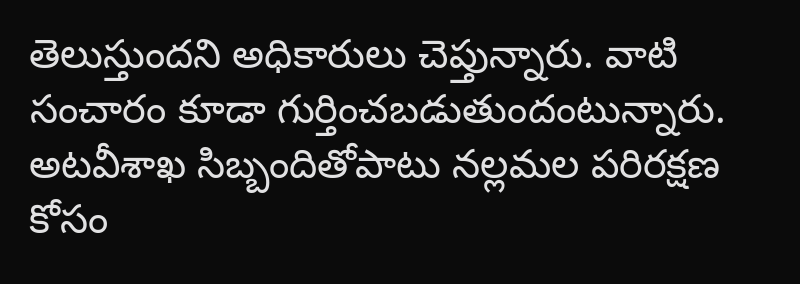తెలుస్తుందని అధికారులు చెప్తున్నారు. వాటి సంచారం కూడా గుర్తించబడుతుందంటున్నారు. అటవీశాఖ సిబ్బందితోపాటు నల్లమల పరిరక్షణ కోసం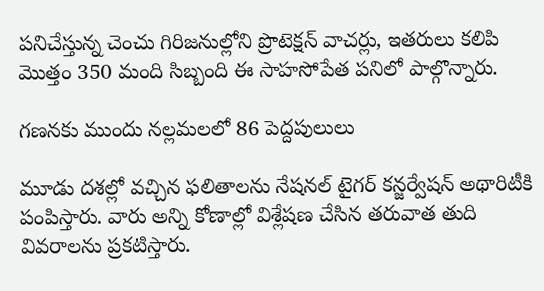పనిచేస్తున్న చెంచు గిరిజనుల్లోని ప్రొటెక్షన్‌ వాచర్లు, ఇతరులు కలిపి మొత్తం 350 మంది సిబ్బంది ఈ సాహసోపేత పనిలో పాల్గొన్నారు.

గణనకు ముందు నల్లమలలో 86 పెద్దపులులు

మూడు దశల్లో వచ్చిన ఫలితాలను నేషనల్‌ టైగర్‌ కన్జర్వేషన్‌ అథారిటీకి పంపిస్తారు. వారు అన్ని కోణాల్లో విశ్లేషణ చేసిన తరువాత తుది వివరాలను ప్రకటిస్తారు.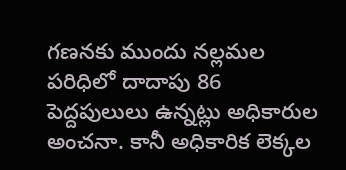గణనకు ముందు నల్లమల పరిధిలో దాదాపు 86 పెద్దపులులు ఉన్నట్లు అధికారుల అంచనా. కానీ అధికారిక లెక్కల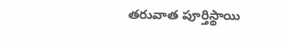తరువాత పూర్తిస్థాయి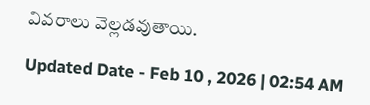వివరాలు వెల్లడవుతాయి.

Updated Date - Feb 10 , 2026 | 02:54 AM